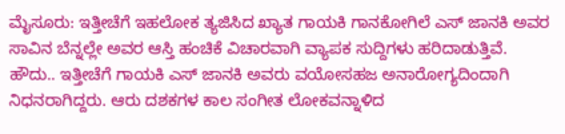ಮೈಸೂರು: ಇತ್ತೀಚೆಗೆ ಇಹಲೋಕ ತ್ಯಜಿಸಿದ ಖ್ಯಾತ ಗಾಯಕಿ ಗಾನಕೋಗಿಲೆ ಎಸ್ ಜಾನಕಿ ಅವರ ಸಾವಿನ ಬೆನ್ನಲ್ಲೇ ಅವರ ಆಸ್ತಿ ಹಂಚಿಕೆ ವಿಚಾರವಾಗಿ ವ್ಯಾಪಕ ಸುದ್ದಿಗಳು ಹರಿದಾಡುತ್ತಿವೆ.
ಹೌದು.. ಇತ್ತೀಚೆಗೆ ಗಾಯಕಿ ಎಸ್ ಜಾನಕಿ ಅವರು ವಯೋಸಹಜ ಅನಾರೋಗ್ಯದಿಂದಾಗಿ ನಿಧನರಾಗಿದ್ದರು. ಆರು ದಶಕಗಳ ಕಾಲ ಸಂಗೀತ ಲೋಕವನ್ನಾಳಿದ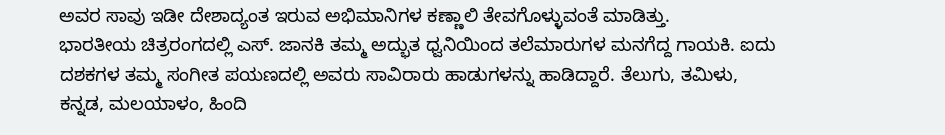ಅವರ ಸಾವು ಇಡೀ ದೇಶಾದ್ಯಂತ ಇರುವ ಅಭಿಮಾನಿಗಳ ಕಣ್ಣಾಲಿ ತೇವಗೊಳ್ಳುವಂತೆ ಮಾಡಿತ್ತು.
ಭಾರತೀಯ ಚಿತ್ರರಂಗದಲ್ಲಿ ಎಸ್. ಜಾನಕಿ ತಮ್ಮ ಅದ್ಭುತ ಧ್ವನಿಯಿಂದ ತಲೆಮಾರುಗಳ ಮನಗೆದ್ದ ಗಾಯಕಿ. ಐದು ದಶಕಗಳ ತಮ್ಮ ಸಂಗೀತ ಪಯಣದಲ್ಲಿ ಅವರು ಸಾವಿರಾರು ಹಾಡುಗಳನ್ನು ಹಾಡಿದ್ದಾರೆ. ತೆಲುಗು, ತಮಿಳು, ಕನ್ನಡ, ಮಲಯಾಳಂ, ಹಿಂದಿ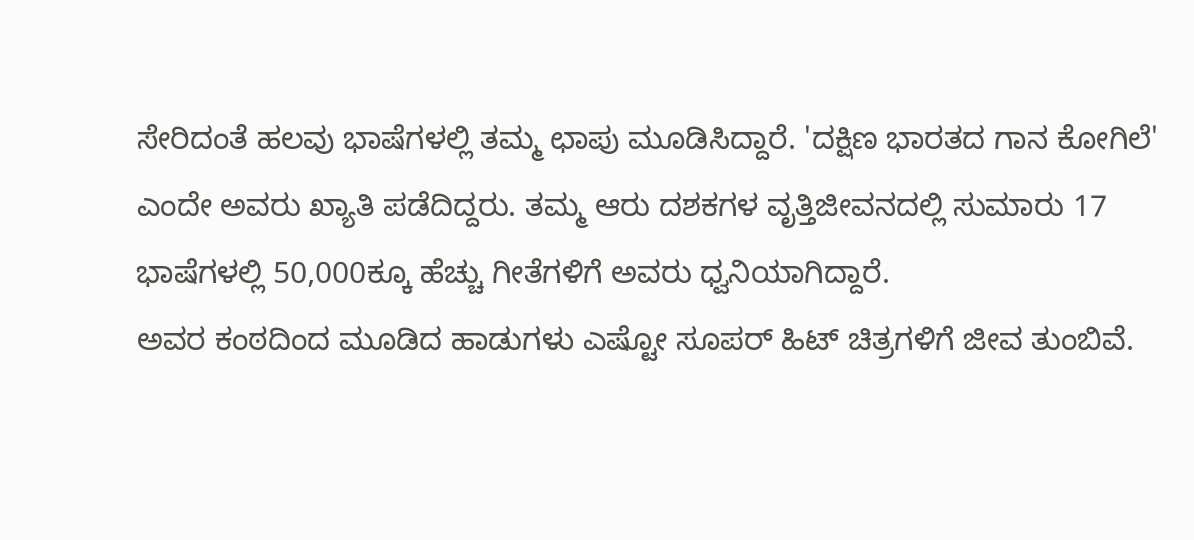ಸೇರಿದಂತೆ ಹಲವು ಭಾಷೆಗಳಲ್ಲಿ ತಮ್ಮ ಛಾಪು ಮೂಡಿಸಿದ್ದಾರೆ. 'ದಕ್ಷಿಣ ಭಾರತದ ಗಾನ ಕೋಗಿಲೆ' ಎಂದೇ ಅವರು ಖ್ಯಾತಿ ಪಡೆದಿದ್ದರು. ತಮ್ಮ ಆರು ದಶಕಗಳ ವೃತ್ತಿಜೀವನದಲ್ಲಿ ಸುಮಾರು 17 ಭಾಷೆಗಳಲ್ಲಿ 50,000ಕ್ಕೂ ಹೆಚ್ಚು ಗೀತೆಗಳಿಗೆ ಅವರು ಧ್ವನಿಯಾಗಿದ್ದಾರೆ.
ಅವರ ಕಂಠದಿಂದ ಮೂಡಿದ ಹಾಡುಗಳು ಎಷ್ಟೋ ಸೂಪರ್ ಹಿಟ್ ಚಿತ್ರಗಳಿಗೆ ಜೀವ ತುಂಬಿವೆ.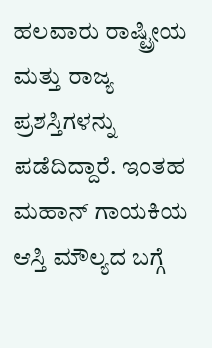ಹಲವಾರು ರಾಷ್ಟ್ರೀಯ ಮತ್ತು ರಾಜ್ಯ ಪ್ರಶಸ್ತಿಗಳನ್ನು ಪಡೆದಿದ್ದಾರೆ. ಇಂತಹ ಮಹಾನ್ ಗಾಯಕಿಯ ಆಸ್ತಿ ಮೌಲ್ಯದ ಬಗ್ಗೆ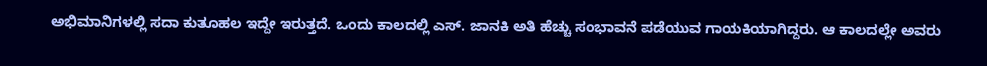ಅಭಿಮಾನಿಗಳಲ್ಲಿ ಸದಾ ಕುತೂಹಲ ಇದ್ದೇ ಇರುತ್ತದೆ. ಒಂದು ಕಾಲದಲ್ಲಿ ಎಸ್. ಜಾನಕಿ ಅತಿ ಹೆಚ್ಚು ಸಂಭಾವನೆ ಪಡೆಯುವ ಗಾಯಕಿಯಾಗಿದ್ದರು. ಆ ಕಾಲದಲ್ಲೇ ಅವರು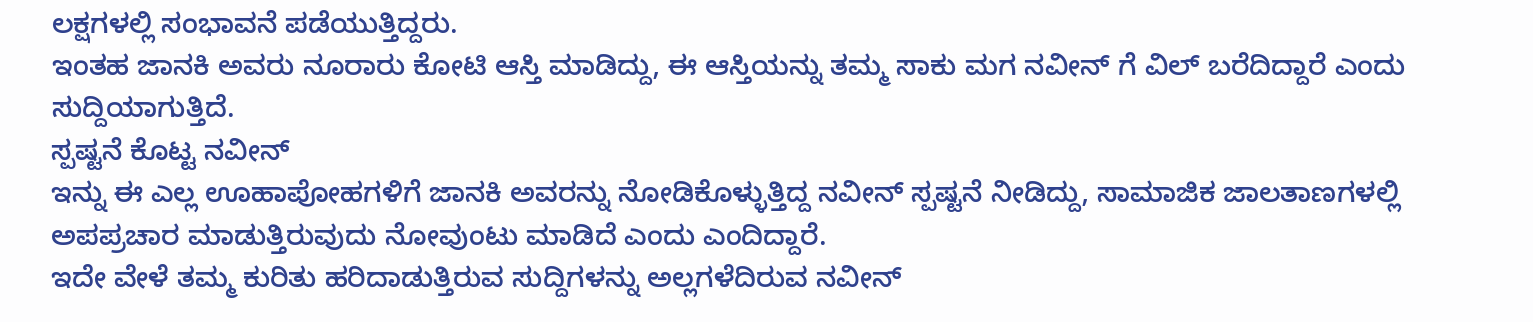ಲಕ್ಷಗಳಲ್ಲಿ ಸಂಭಾವನೆ ಪಡೆಯುತ್ತಿದ್ದರು.
ಇಂತಹ ಜಾನಕಿ ಅವರು ನೂರಾರು ಕೋಟಿ ಆಸ್ತಿ ಮಾಡಿದ್ದು, ಈ ಆಸ್ತಿಯನ್ನು ತಮ್ಮ ಸಾಕು ಮಗ ನವೀನ್ ಗೆ ವಿಲ್ ಬರೆದಿದ್ದಾರೆ ಎಂದು ಸುದ್ದಿಯಾಗುತ್ತಿದೆ.
ಸ್ಪಷ್ಟನೆ ಕೊಟ್ಟ ನವೀನ್
ಇನ್ನು ಈ ಎಲ್ಲ ಊಹಾಪೋಹಗಳಿಗೆ ಜಾನಕಿ ಅವರನ್ನು ನೋಡಿಕೊಳ್ಳುತ್ತಿದ್ದ ನವೀನ್ ಸ್ಪಷ್ಟನೆ ನೀಡಿದ್ದು, ಸಾಮಾಜಿಕ ಜಾಲತಾಣಗಳಲ್ಲಿ ಅಪಪ್ರಚಾರ ಮಾಡುತ್ತಿರುವುದು ನೋವುಂಟು ಮಾಡಿದೆ ಎಂದು ಎಂದಿದ್ದಾರೆ.
ಇದೇ ವೇಳೆ ತಮ್ಮ ಕುರಿತು ಹರಿದಾಡುತ್ತಿರುವ ಸುದ್ದಿಗಳನ್ನು ಅಲ್ಲಗಳೆದಿರುವ ನವೀನ್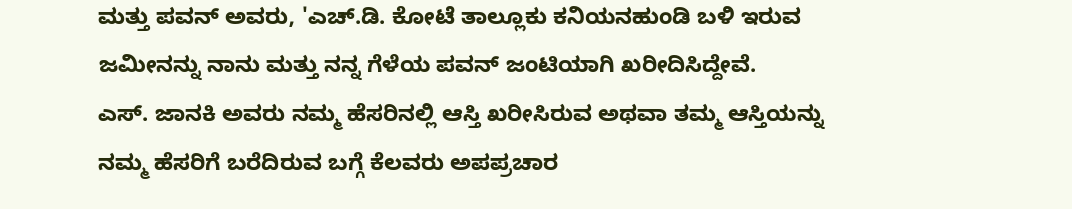ಮತ್ತು ಪವನ್ ಅವರು, 'ಎಚ್.ಡಿ. ಕೋಟೆ ತಾಲ್ಲೂಕು ಕನಿಯನಹುಂಡಿ ಬಳಿ ಇರುವ ಜಮೀನನ್ನು ನಾನು ಮತ್ತು ನನ್ನ ಗೆಳೆಯ ಪವನ್ ಜಂಟಿಯಾಗಿ ಖರೀದಿಸಿದ್ದೇವೆ.
ಎಸ್. ಜಾನಕಿ ಅವರು ನಮ್ಮ ಹೆಸರಿನಲ್ಲಿ ಆಸ್ತಿ ಖರೀಸಿರುವ ಅಥವಾ ತಮ್ಮ ಆಸ್ತಿಯನ್ನು ನಮ್ಮ ಹೆಸರಿಗೆ ಬರೆದಿರುವ ಬಗ್ಗೆ ಕೆಲವರು ಅಪಪ್ರಚಾರ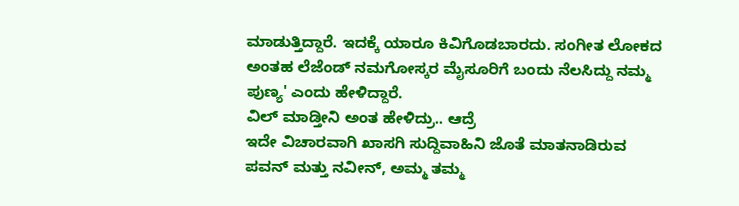ಮಾಡುತ್ತಿದ್ದಾರೆ. ಇದಕ್ಕೆ ಯಾರೂ ಕಿವಿಗೊಡಬಾರದು. ಸಂಗೀತ ಲೋಕದ ಅಂತಹ ಲೆಜೆಂಡ್ ನಮಗೋಸ್ಕರ ಮೈಸೂರಿಗೆ ಬಂದು ನೆಲಸಿದ್ದು ನಮ್ಮ ಪುಣ್ಯ' ಎಂದು ಹೇಳಿದ್ದಾರೆ.
ವಿಲ್ ಮಾಡ್ತೀನಿ ಅಂತ ಹೇಳಿದ್ರು.. ಆದ್ರೆ
ಇದೇ ವಿಚಾರವಾಗಿ ಖಾಸಗಿ ಸುದ್ದಿವಾಹಿನಿ ಜೊತೆ ಮಾತನಾಡಿರುವ ಪವನ್ ಮತ್ತು ನವೀನ್, ಅಮ್ಮ ತಮ್ಮ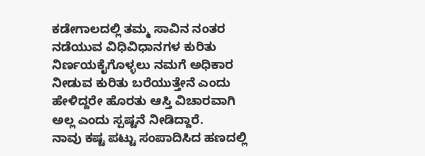ಕಡೇಗಾಲದಲ್ಲಿ ತಮ್ಮ ಸಾವಿನ ನಂತರ ನಡೆಯುವ ವಿಧಿವಿಧಾನಗಳ ಕುರಿತು ನಿರ್ಣಯಕೈಗೊಳ್ಳಲು ನಮಗೆ ಅಧಿಕಾರ ನೀಡುವ ಕುರಿತು ಬರೆಯುತ್ತೇನೆ ಎಂದು ಹೇಳಿದ್ದರೇ ಹೊರತು ಆಸ್ತಿ ವಿಚಾರವಾಗಿ ಅಲ್ಲ ಎಂದು ಸ್ಪಷ್ಟನೆ ನೀಡಿದ್ದಾರೆ.
ನಾವು ಕಷ್ಟ ಪಟ್ಟು ಸಂಪಾದಿಸಿದ ಹಣದಲ್ಲಿ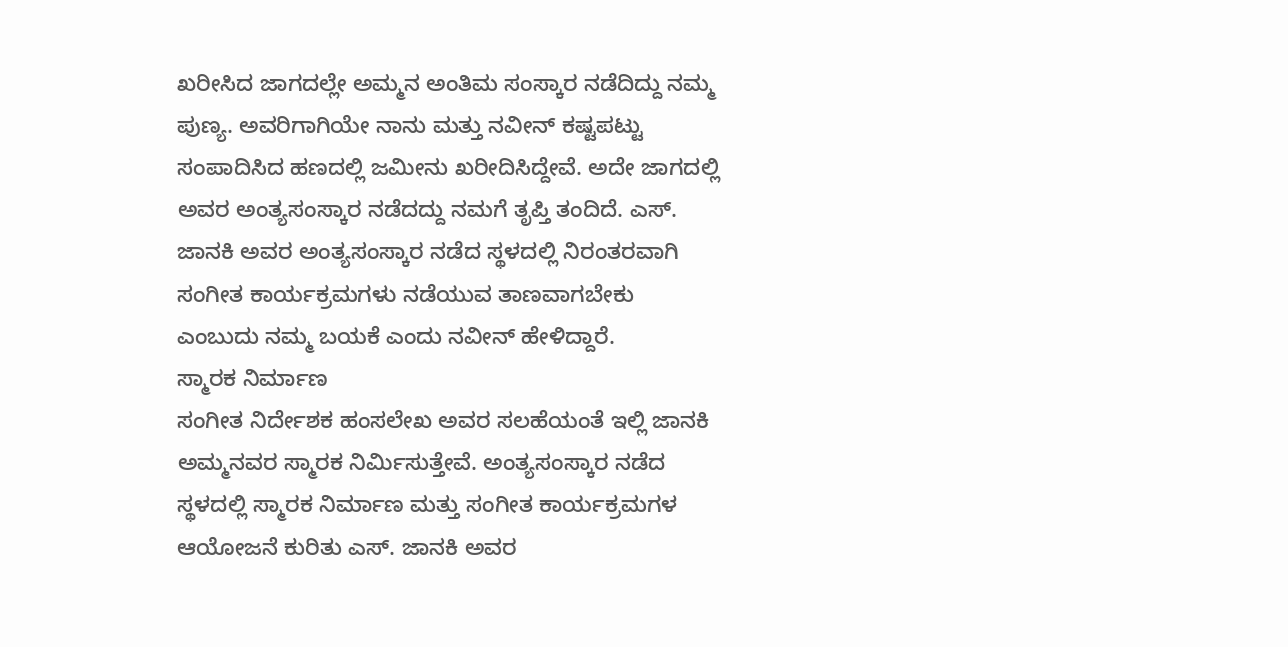ಖರೀಸಿದ ಜಾಗದಲ್ಲೇ ಅಮ್ಮನ ಅಂತಿಮ ಸಂಸ್ಕಾರ ನಡೆದಿದ್ದು ನಮ್ಮ ಪುಣ್ಯ. ಅವರಿಗಾಗಿಯೇ ನಾನು ಮತ್ತು ನವೀನ್ ಕಷ್ಟಪಟ್ಟು ಸಂಪಾದಿಸಿದ ಹಣದಲ್ಲಿ ಜಮೀನು ಖರೀದಿಸಿದ್ದೇವೆ. ಅದೇ ಜಾಗದಲ್ಲಿ ಅವರ ಅಂತ್ಯಸಂಸ್ಕಾರ ನಡೆದದ್ದು ನಮಗೆ ತೃಪ್ತಿ ತಂದಿದೆ. ಎಸ್. ಜಾನಕಿ ಅವರ ಅಂತ್ಯಸಂಸ್ಕಾರ ನಡೆದ ಸ್ಥಳದಲ್ಲಿ ನಿರಂತರವಾಗಿ ಸಂಗೀತ ಕಾರ್ಯಕ್ರಮಗಳು ನಡೆಯುವ ತಾಣವಾಗಬೇಕು ಎಂಬುದು ನಮ್ಮ ಬಯಕೆ ಎಂದು ನವೀನ್ ಹೇಳಿದ್ದಾರೆ.
ಸ್ಮಾರಕ ನಿರ್ಮಾಣ
ಸಂಗೀತ ನಿರ್ದೇಶಕ ಹಂಸಲೇಖ ಅವರ ಸಲಹೆಯಂತೆ ಇಲ್ಲಿ ಜಾನಕಿ ಅಮ್ಮನವರ ಸ್ಮಾರಕ ನಿರ್ಮಿಸುತ್ತೇವೆ. ಅಂತ್ಯಸಂಸ್ಕಾರ ನಡೆದ ಸ್ಥಳದಲ್ಲಿ ಸ್ಮಾರಕ ನಿರ್ಮಾಣ ಮತ್ತು ಸಂಗೀತ ಕಾರ್ಯಕ್ರಮಗಳ ಆಯೋಜನೆ ಕುರಿತು ಎಸ್. ಜಾನಕಿ ಅವರ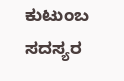ಕುಟುಂಬ ಸದಸ್ಯರ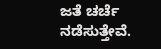ಜತೆ ಚರ್ಚೆ ನಡೆಸುತ್ತೇವೆ.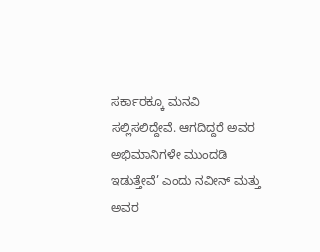ಸರ್ಕಾರಕ್ಕೂ ಮನವಿ ಸಲ್ಲಿಸಲಿದ್ದೇವೆ. ಆಗದಿದ್ದರೆ ಅವರ ಅಭಿಮಾನಿಗಳೇ ಮುಂದಡಿ ಇಡುತ್ತೇವೆ’ ಎಂದು ನವೀನ್ ಮತ್ತು ಅವರ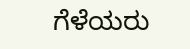ಗೆಳೆಯರು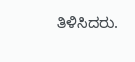ತಿಳಿಸಿದರು.